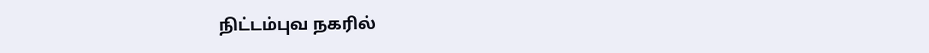நிட்டம்புவ நகரில்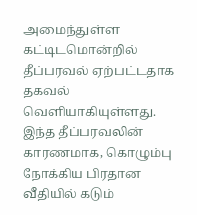அமைந்துள்ள கட்டிடமொன்றில் தீப்பரவல் ஏற்பட்டதாக தகவல் வெளியாகியுள்ளது.
இந்த தீப்பரவலின் காரணமாக, கொழும்பு நோக்கிய பிரதான வீதியில் கடும்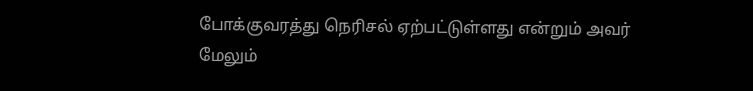போக்குவரத்து நெரிசல் ஏற்பட்டுள்ளது என்றும் அவர் மேலும்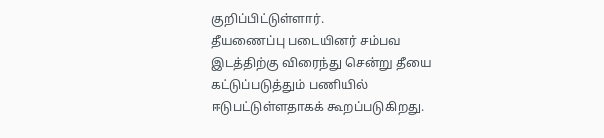குறிப்பிட்டுள்ளார்.
தீயணைப்பு படையினர் சம்பவ இடத்திற்கு விரைந்து சென்று தீயை கட்டுப்படுத்தும் பணியில் ஈடுபட்டுள்ளதாகக் கூறப்படுகிறது.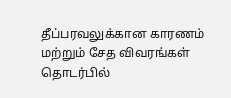தீப்பரவலுக்கான காரணம் மற்றும் சேத விவரங்கள் தொடர்பில்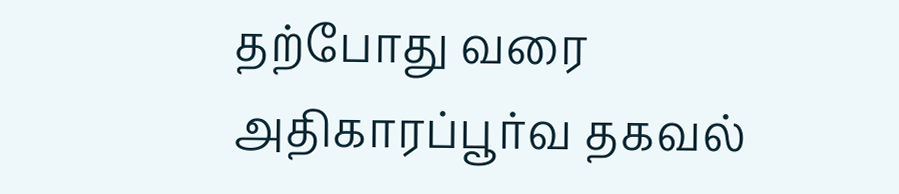தற்போது வரை அதிகாரப்பூர்வ தகவல்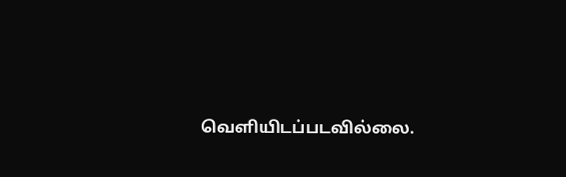வெளியிடப்படவில்லை.